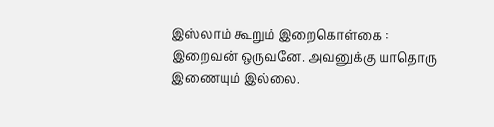இஸ்லாம் கூறும் இறைகொள்கை :
இறைவன் ஒருவனே. அவனுக்கு யாதொரு இணையும் இல்லை.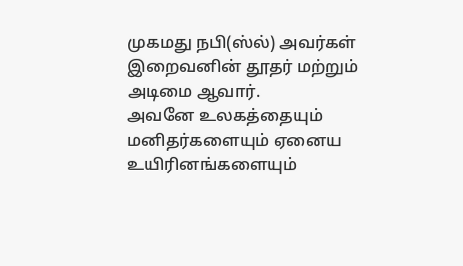முகமது நபி(ஸ்ல்) அவர்கள் இறைவனின் தூதர் மற்றும் அடிமை ஆவார்.
அவனே உலகத்தையும் மனிதர்களையும் ஏனைய உயிரினங்களையும்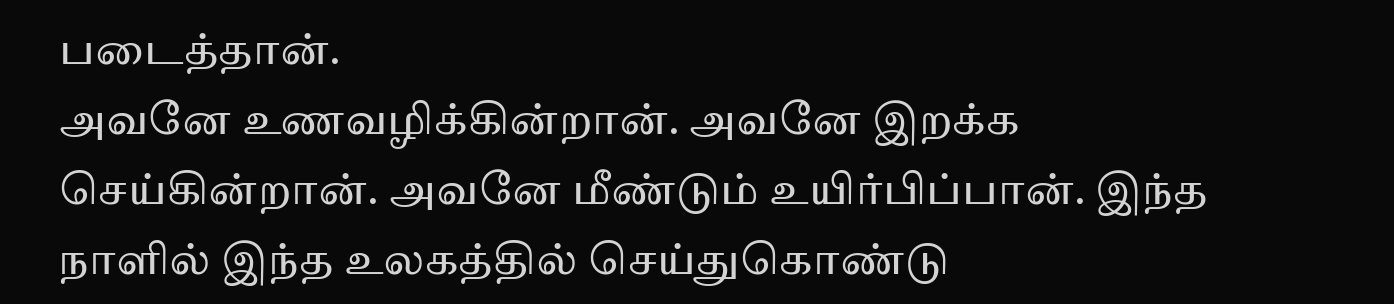படைத்தான்.
அவனே உணவழிக்கின்றான். அவனே இறக்க செய்கின்றான். அவனே மீண்டும் உயிர்பிப்பான். இந்த நாளில் இந்த உலகத்தில் செய்துகொண்டு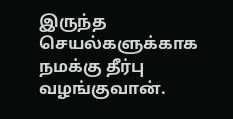இருந்த செயல்களுக்காக நமக்கு தீர்பு வழங்குவான்.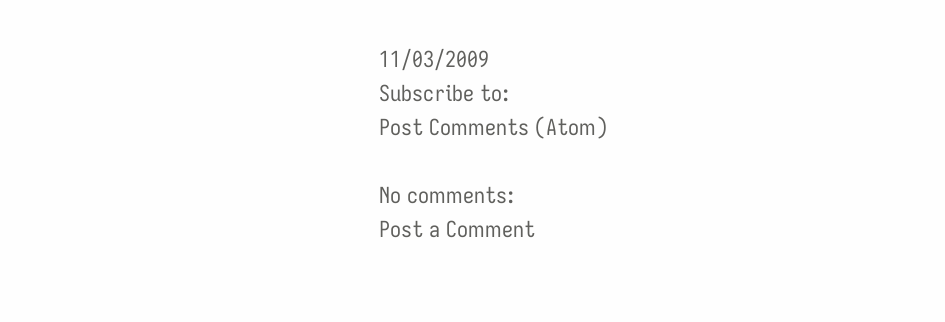11/03/2009
Subscribe to:
Post Comments (Atom)

No comments:
Post a Comment